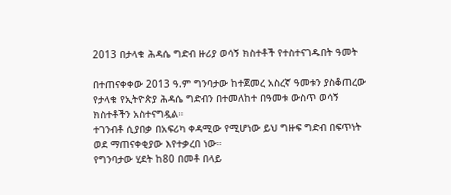2013 በታላቁ ሕዳሴ ግድብ ዙሪያ ወሳኝ ክስተቶች የተስተናገዱበት ዓመት

በተጠናቀቀው 2013 ዓ.ም ግንባታው ከተጀመረ አስረኛ ዓመቱን ያስቆጠረው የታላቁ የኢትዮጵያ ሕዳሴ ግድብን በተመለከተ በዓመቱ ውስጥ ወሳኝ ክስተቶችን አስተናግዷል።
ተገንብቶ ሲያበቃ በአፍሪካ ቀዳሚው የሚሆነው ይህ ግዙፍ ግድብ በፍጥነት ወደ ማጠናቀቂያው እየተቃረበ ነው።
የግንባታው ሂደት ከ80 በመቶ በላይ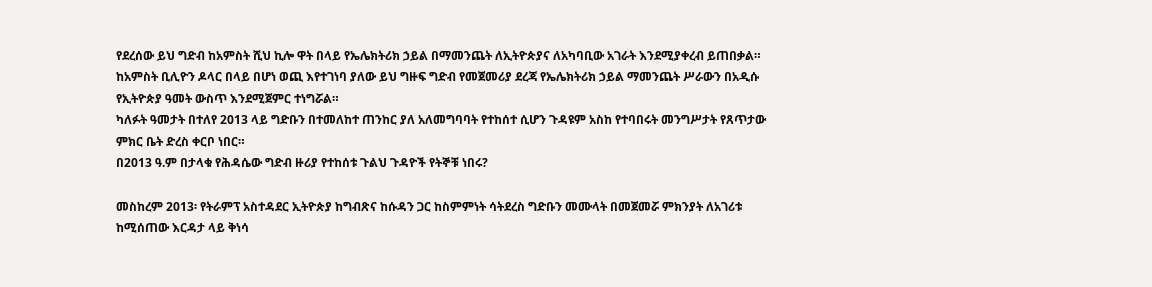የደረሰው ይህ ግድብ ከአምስት ሺህ ኪሎ ዋት በላይ የኤሌክትሪክ ኃይል በማመንጨት ለኢትዮጵያና ለአካባቢው አገራት እንደሚያቀረብ ይጠበቃል።
ከአምስት ቢሊዮን ዶላር በላይ በሆነ ወጪ እየተገነባ ያለው ይህ ግዙፍ ግድብ የመጀመሪያ ደረጃ የኤሌክትሪክ ኃይል ማመንጨት ሥራውን በአዲሱ የኢትዮጵያ ዓመት ውስጥ እንደሚጀምር ተነግሯል።
ካለፉት ዓመታት በተለየ 2013 ላይ ግድቡን በተመለከተ ጠንከር ያለ አለመግባባት የተከሰተ ሲሆን ጉዳዩም አስከ የተባበሩት መንግሥታት የጸጥታው ምክር ቤት ድረስ ቀርቦ ነበር።
በ2013 ዓ.ም በታላቁ የሕዳሴው ግድብ ዙሪያ የተከሰቱ ጉልህ ጉዳዮች የትኞቹ ነበሩ?

መስከረም 2013፡ የትራምፕ አስተዳደር ኢትዮጵያ ከግብጽና ከሱዳን ጋር ከስምምነት ሳትደረስ ግድቡን መሙላት በመጀመሯ ምክንያት ለአገሪቱ ከሚሰጠው እርዳታ ላይ ቅነሳ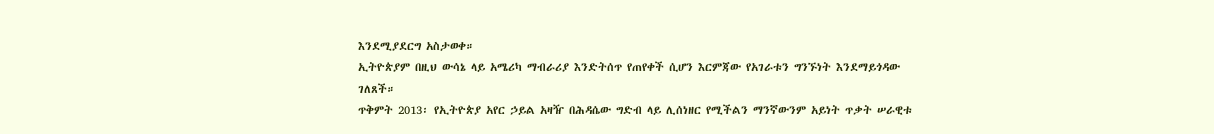እንደሚያደርግ አስታወቀ።
ኢትዮጵያም በዚህ ውሳኔ ላይ አሜሪካ ማብራሪያ እንድትሰጥ የጠየቀች ሲሆን እርምጃው የአገራቱን ግንኙነት እንደማይጎዳው ገለጸች።
ጥቅምት 2013፡ የኢትዮጵያ አየር ኃይል አዛዥ በሕዳሴው ግድብ ላይ ሊሰነዘር የሚችልን ማንኛውንም አይነት ጥቃት ሠራዊቱ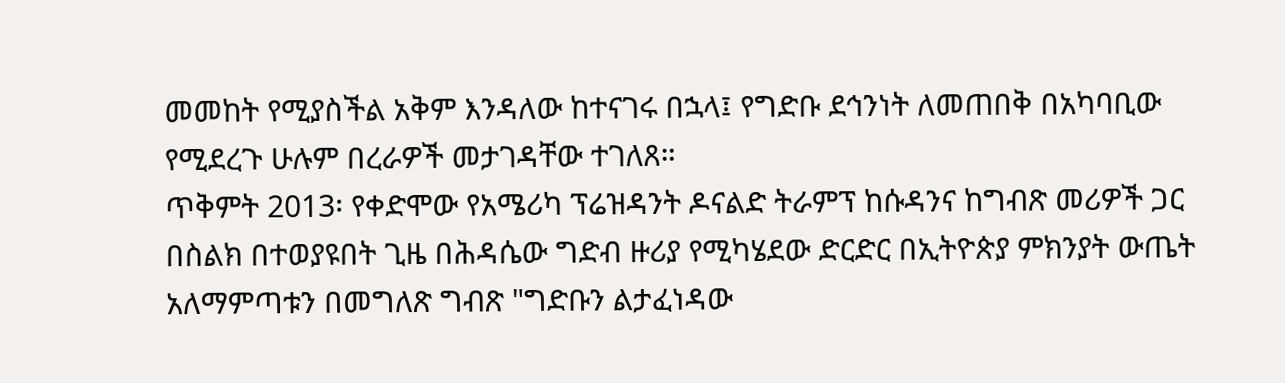መመከት የሚያስችል አቅም እንዳለው ከተናገሩ በኋላ፤ የግድቡ ደኅንነት ለመጠበቅ በአካባቢው የሚደረጉ ሁሉም በረራዎች መታገዳቸው ተገለጸ።
ጥቅምት 2013፡ የቀድሞው የአሜሪካ ፕሬዝዳንት ዶናልድ ትራምፕ ከሱዳንና ከግብጽ መሪዎች ጋር በስልክ በተወያዩበት ጊዜ በሕዳሴው ግድብ ዙሪያ የሚካሄደው ድርድር በኢትዮጵያ ምክንያት ውጤት አለማምጣቱን በመግለጽ ግብጽ "ግድቡን ልታፈነዳው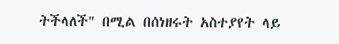ትችላለች" በሚል በሰነዘሩት አስተያየት ላይ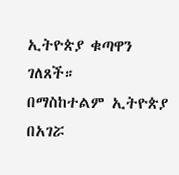ኢትዮጵያ ቁጣዋን ገለጸች።
በማስከተልም ኢትዮጵያ በአገሯ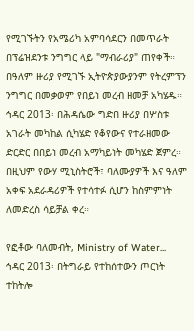የሚገኙትን የአሜሪካ አምባሳደርን በመጥራት በፕሬዝደንቱ ንግግር ላይ "ማብራሪያ" ጠየቀች። በዓለም ዙሪያ የሚገኙ ኢትዮጵያውያንም የትረምፕን ንግግር በመቃወም የበይነ መረብ ዘመቻ አካሄዱ።
ኅዳር 2013፡ በሕዳሴው ግድበ ዙሪያ በሦስቱ አገራት መካከል ሲካሄድ የቆየውና የተራዘመው ድርድር በበይነ መረብ አማካይነት መካሄድ ጀምረ። በዚህም የውሃ ሚኒስትሮች፣ ባለሙያዎች እና ዓለም አቀፍ አደራዳሪዎች የተሳተፉ ሲሆን ከስምምነት ለመድረስ ሳይቻል ቀረ።

የፎቶው ባለመብት, Ministry of Water...
ኅዳር 2013፡ በትግራይ የተከሰተውን ጦርነት ተከትሎ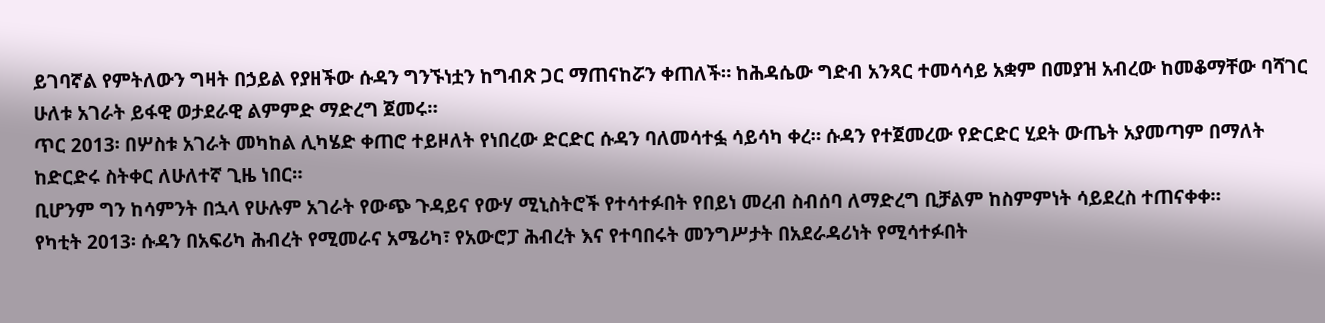ይገባኛል የምትለውን ግዛት በኃይል የያዘችው ሱዳን ግንኙነቷን ከግብጽ ጋር ማጠናከሯን ቀጠለች። ከሕዳሴው ግድብ አንጻር ተመሳሳይ አቋም በመያዝ አብረው ከመቆማቸው ባሻገር ሁለቱ አገራት ይፋዊ ወታደራዊ ልምምድ ማድረግ ጀመሩ።
ጥር 2013፡ በሦስቱ አገራት መካከል ሊካሄድ ቀጠሮ ተይዞለት የነበረው ድርድር ሱዳን ባለመሳተፏ ሳይሳካ ቀረ። ሱዳን የተጀመረው የድርድር ሂደት ውጤት አያመጣም በማለት ከድርድሩ ስትቀር ለሁለተኛ ጊዜ ነበር።
ቢሆንም ግን ከሳምንት በኋላ የሁሉም አገራት የውጭ ጉዳይና የውሃ ሚኒስትሮች የተሳተፉበት የበይነ መረብ ስብሰባ ለማድረግ ቢቻልም ከስምምነት ሳይደረስ ተጠናቀቀ።
የካቲት 2013፡ ሱዳን በአፍሪካ ሕብረት የሚመራና አሜሪካ፣ የአውሮፓ ሕብረት እና የተባበሩት መንግሥታት በአደራዳሪነት የሚሳተፉበት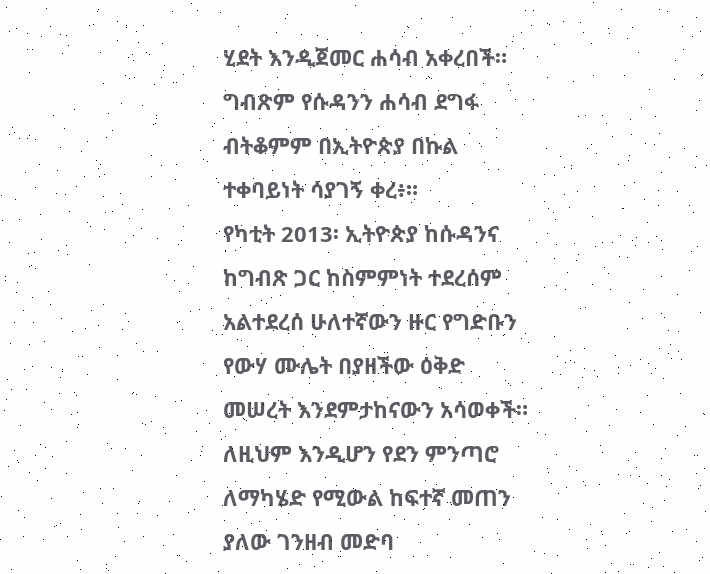ሂደት እንዲጀመር ሐሳብ አቀረበች። ግብጽም የሱዳንን ሐሳብ ደግፋ ብትቆምም በኢትዮጵያ በኩል ተቀባይነት ሳያገኝ ቀረ፥።
የካቲት 2013፡ ኢትዮጵያ ከሱዳንና ከግብጽ ጋር ከስምምነት ተደረሰም አልተደረሰ ሁለተኛውን ዙር የግድቡን የውሃ ሙሌት በያዘችው ዕቅድ መሠረት እንደምታከናውን አሳወቀች። ለዚህም እንዲሆን የደን ምንጣሮ ለማካሄድ የሚውል ከፍተኛ መጠን ያለው ገንዘብ መድባ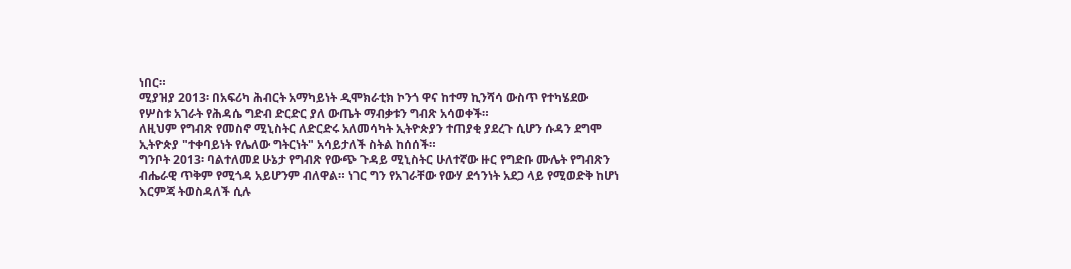ነበር።
ሚያዝያ 2013፡ በአፍሪካ ሕብርት አማካይነት ዲሞክራቲክ ኮንጎ ዋና ከተማ ኪንሻሳ ውስጥ የተካሄደው የሦስቱ አገራት የሕዳሴ ግድብ ድርድር ያለ ውጤት ማብቃቱን ግብጽ አሳወቀች።
ለዚህም የግብጽ የመስኖ ሚኒስትር ለድርድሩ አለመሳካት ኢትዮጵያን ተጠያቂ ያደረጉ ሲሆን ሱዳን ደግሞ ኢትዮጵያ "ተቀባይነት የሌለው ግትርነት" አሳይታለች ስትል ከሰሰች።
ግንቦት 2013፡ ባልተለመደ ሁኔታ የግብጽ የውጭ ጉዳይ ሚኒስትር ሁለተኛው ዙር የግድቡ ሙሌት የግብጽን ብሔራዊ ጥቅም የሚጎዳ አይሆንም ብለዋል። ነገር ግን የአገራቸው የውሃ ደኅንነት አደጋ ላይ የሚወድቅ ከሆነ እርምጃ ትወስዳለች ሲሉ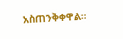አስጠንቅቀዋል።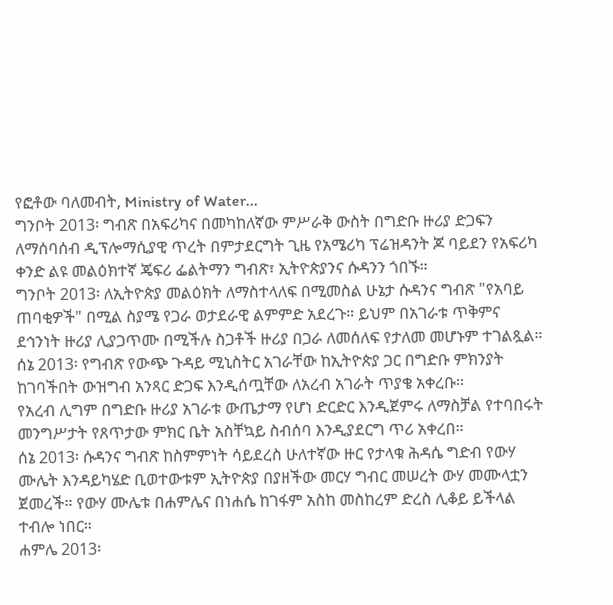የፎቶው ባለመብት, Ministry of Water...
ግንቦት 2013፡ ግብጽ በአፍሪካና በመካከለኛው ምሥራቅ ውስት በግድቡ ዙሪያ ድጋፍን ለማሰባሰብ ዲፕሎማሲያዊ ጥረት በምታደርግት ጊዜ የአሜሪካ ፕሬዝዳንት ጆ ባይደን የአፍሪካ ቀንድ ልዩ መልዕክተኛ ጄፍሪ ፌልትማን ግብጽ፣ ኢትዮጵያንና ሱዳንን ጎበኙ።
ግንቦት 2013፡ ለኢትዮጵያ መልዕክት ለማስተላለፍ በሚመስል ሁኔታ ሱዳንና ግብጽ "የአባይ ጠባቂዎች" በሚል ስያሜ የጋራ ወታደራዊ ልምምድ አደረጉ። ይህም በአገራቱ ጥቅምና ደኅንነት ዙሪያ ሊያጋጥሙ በሚችሉ ስጋቶች ዙሪያ በጋራ ለመሰለፍ የታለመ መሆኑም ተገልጿል።
ሰኔ 2013፡ የግብጽ የውጭ ጉዳይ ሚኒስትር አገራቸው ከኢትዮጵያ ጋር በግድቡ ምክንያት ከገባችበት ውዝግብ አንጻር ድጋፍ እንዲሰጧቸው ለአረብ አገራት ጥያቄ አቀረቡ።
የአረብ ሊግም በግድቡ ዙሪያ አገራቱ ውጤታማ የሆነ ድርድር እንዲጀምሩ ለማስቻል የተባበሩት መንግሥታት የጸጥታው ምክር ቤት አስቸኳይ ስብሰባ እንዲያደርግ ጥሪ አቀረበ።
ሰኔ 2013፡ ሱዳንና ግብጽ ከስምምነት ሳይደረስ ሁለተኛው ዙር የታላቁ ሕዳሴ ግድብ የውሃ ሙሌት እንዳይካሄድ ቢወተውቱም ኢትዮጵያ በያዘችው መርሃ ግብር መሠረት ውሃ መሙላቷን ጀመረች። የውሃ ሙሌቱ በሐምሌና በነሐሴ ከገፋም አስከ መስከረም ድረስ ሊቆይ ይችላል ተብሎ ነበር።
ሐምሌ 2013፡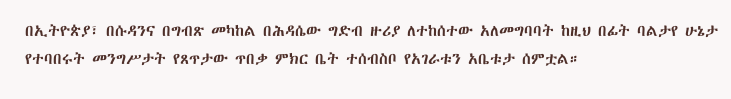በኢትዮጵያ፣ በሱዳንና በግብጽ መካከል በሕዳሴው ግድብ ዙሪያ ለተከሰተው አለመግባባት ከዚህ በፊት ባልታየ ሁኔታ የተባበሩት መንግሥታት የጸጥታው ጥበቃ ምክር ቤት ተሰብስቦ የአገራቱን አቤቱታ ሰምቷል።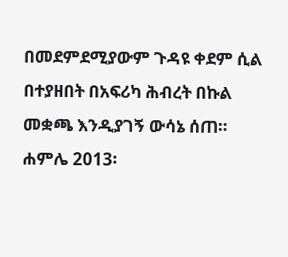በመደምደሚያውም ጉዳዩ ቀደም ሲል በተያዘበት በአፍሪካ ሕብረት በኩል መቋጫ እንዲያገኝ ውሳኔ ሰጠ።
ሐምሌ 2013፡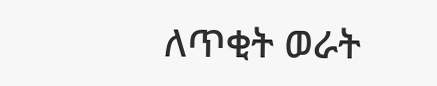ለጥቂት ወራት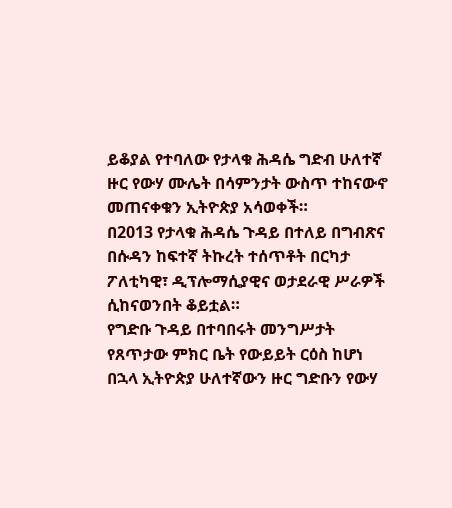ይቆያል የተባለው የታላቁ ሕዳሴ ግድብ ሁለተኛ ዙር የውሃ ሙሌት በሳምንታት ውስጥ ተከናውኖ መጠናቀቁን ኢትዮጵያ አሳወቀች።
በ2013 የታላቁ ሕዳሴ ጉዳይ በተለይ በግብጽና በሱዳን ከፍተኛ ትኩረት ተሰጥቶት በርካታ ፖለቲካዊ፣ ዲፕሎማሲያዊና ወታደራዊ ሥራዎች ሲከናወንበት ቆይቷል።
የግድቡ ጉዳይ በተባበሩት መንግሥታት የጸጥታው ምክር ቤት የውይይት ርዕስ ከሆነ በኋላ ኢትዮጵያ ሁለተኛውን ዙር ግድቡን የውሃ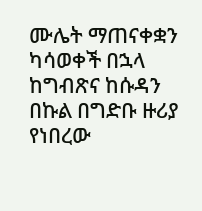ሙሌት ማጠናቀቋን ካሳወቀች በኋላ ከግብጽና ከሱዳን በኩል በግድቡ ዙሪያ የነበረው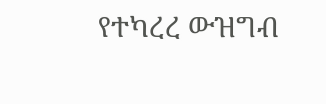የተካረረ ውዝግብ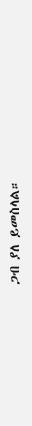ጋብ ያለ ይመስላል።